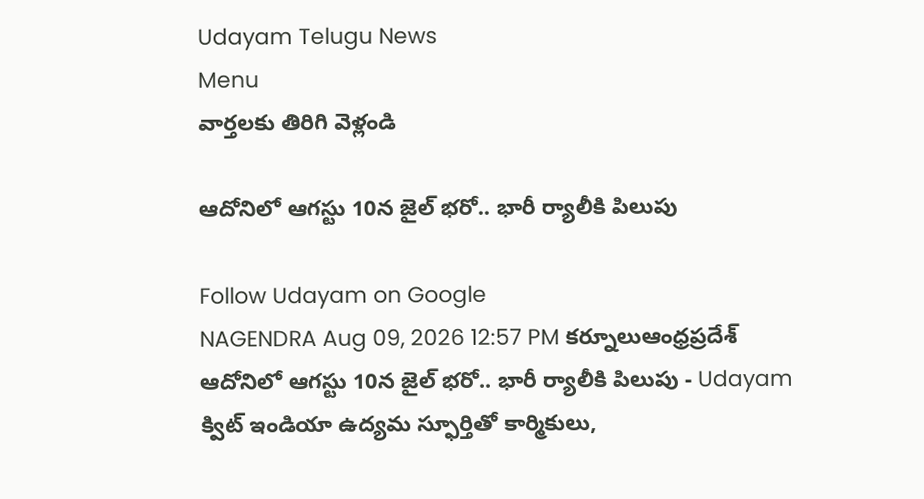Udayam Telugu News
Menu
వార్తలకు తిరిగి వెళ్లండి

ఆదోనిలో ఆగస్టు 10న జైల్ భరో.. భారీ ర్యాలీకి పిలుపు

Follow Udayam on Google
NAGENDRA Aug 09, 2026 12:57 PM కర్నూలుఆంధ్రప్రదేశ్
ఆదోనిలో ఆగస్టు 10న జైల్ భరో.. భారీ ర్యాలీకి పిలుపు - Udayam
క్విట్ ఇండియా ఉద్యమ స్ఫూర్తితో కార్మికులు,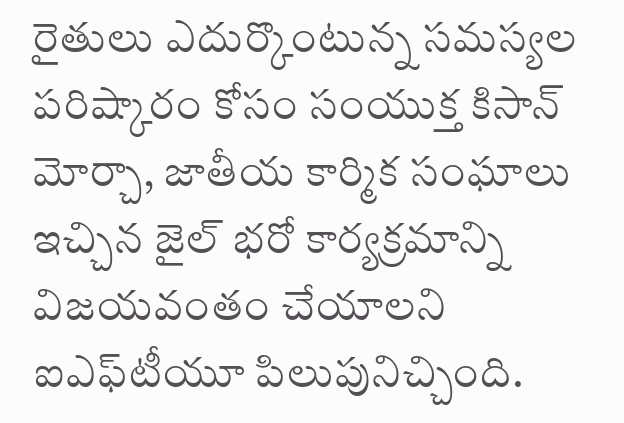రైతులు ఎదుర్కొంటున్న సమస్యల పరిష్కారం కోసం సంయుక్త కిసాన్ మోర్చా, జాతీయ కార్మిక సంఘాలు ఇచ్చిన జైల్ భరో కార్యక్రమాన్ని విజయవంతం చేయాలని ఐఎఫ్‌టీయూ పిలుపునిచ్చింది.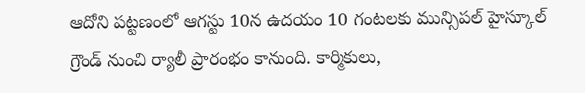ఆదోని పట్టణంలో ఆగస్టు 10న ఉదయం 10 గంటలకు మున్సిపల్ హైస్కూల్ గ్రౌండ్ నుంచి ర్యాలీ ప్రారంభం కానుంది. కార్మికులు,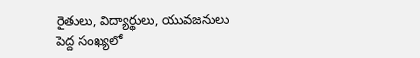రైతులు, విద్యార్థులు, యువజనులు పెద్ద సంఖ్యలో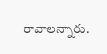రావాలన్నారు.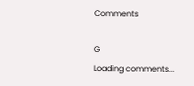Comments

G
Loading comments...